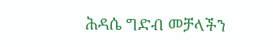ሕዳሴ ግድብ መቻላችን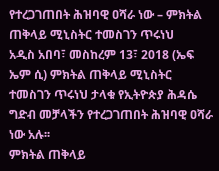የተረጋገጠበት ሕዝባዊ ዐሻራ ነው – ምክትል ጠቅላይ ሚኒስትር ተመስገን ጥሩነህ
አዲስ አበባ፣ መስከረም 13፣ 2018 (ኤፍ ኤም ሲ) ምክትል ጠቅላይ ሚኒስትር ተመስገን ጥሩነህ ታላቁ የኢትዮጵያ ሕዳሴ ግድብ መቻላችን የተረጋገጠበት ሕዝባዊ ዐሻራ ነው አሉ፡፡
ምክትል ጠቅላይ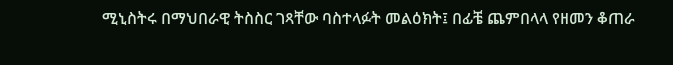ሚኒስትሩ በማህበራዊ ትስስር ገጻቸው ባስተላፉት መልዕክት፤ በፊቼ ጨምበላላ የዘመን ቆጠራ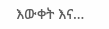እውቀት እና…